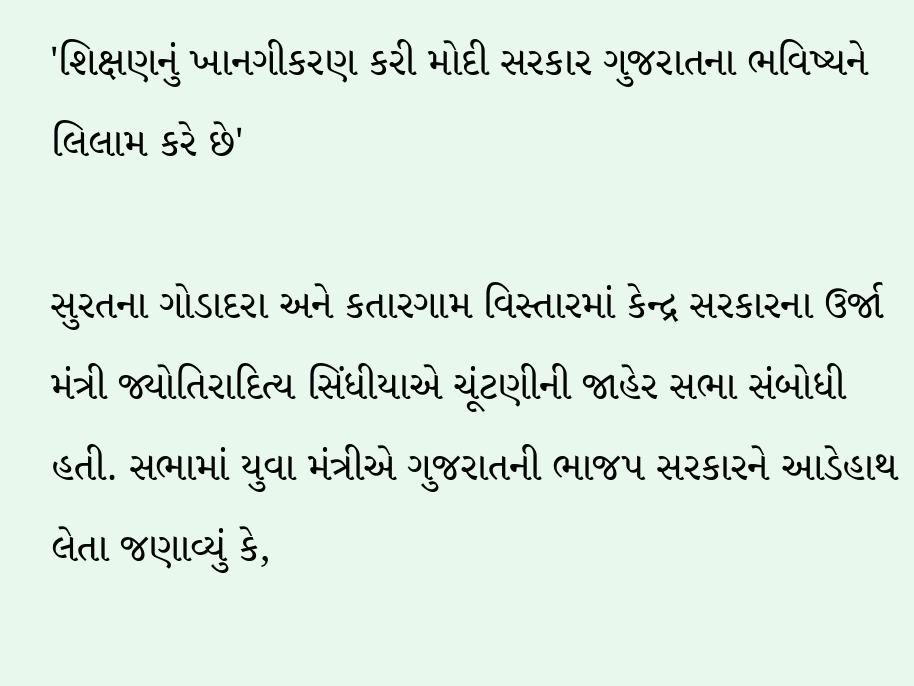'શિક્ષણનું ખાનગીકરણ કરી મોદી સરકાર ગુજરાતના ભવિષ્યને લિલામ કરે છે'

સુરતના ગોડાદરા અને કતારગામ વિસ્તારમાં કેન્દ્ર સરકારના ઉર્જા મંત્રી જ્યોતિરાદિત્ય સિંધીયાએ ચૂંટણીની જાહેર સભા સંબોધી હતી. સભામાં યુવા મંત્રીએ ગુજરાતની ભાજપ સરકારને આડેહાથ લેતા જણાવ્યું કે,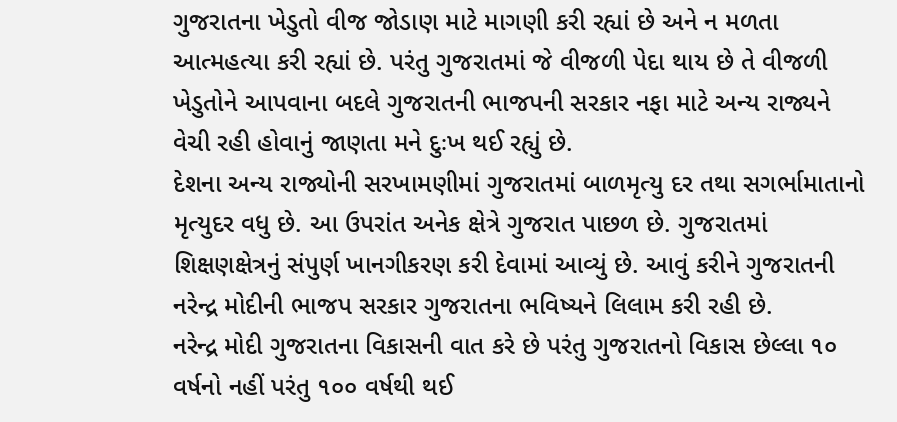ગુજરાતના ખેડુતો વીજ જોડાણ માટે માગણી કરી રહ્યાં છે અને ન મળતા આત્મહત્યા કરી રહ્યાં છે. પરંતુ ગુજરાતમાં જે વીજળી પેદા થાય છે તે વીજળી ખેડુતોને આપવાના બદલે ગુજરાતની ભાજપની સરકાર નફા માટે અન્ય રાજ્યને વેચી રહી હોવાનું જાણતા મને દુઃખ થઈ રહ્યું છે.
દેશના અન્ય રાજ્યોની સરખામણીમાં ગુજરાતમાં બાળમૃત્યુ દર તથા સગર્ભામાતાનો મૃત્યુદર વધુ છે. આ ઉપરાંત અનેક ક્ષેત્રે ગુજરાત પાછળ છે. ગુજરાતમાં શિક્ષણક્ષેત્રનું સંપુર્ણ ખાનગીકરણ કરી દેવામાં આવ્યું છે. આવું કરીને ગુજરાતની નરેન્દ્ર મોદીની ભાજપ સરકાર ગુજરાતના ભવિષ્યને લિલામ કરી રહી છે.
નરેન્દ્ર મોદી ગુજરાતના વિકાસની વાત કરે છે પરંતુ ગુજરાતનો વિકાસ છેલ્લા ૧૦ વર્ષનો નહીં પરંતુ ૧૦૦ વર્ષથી થઈ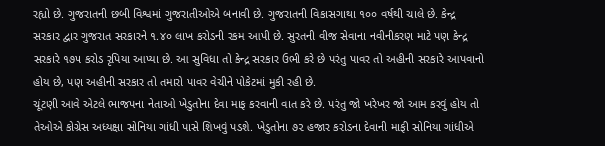રહ્યો છે. ગુજરાતની છબી વિશ્વમાં ગુજરાતીઓએ બનાવી છે. ગુજરાતની વિકાસગાથા ૧૦૦ વર્ષથી ચાલે છે. કેન્દ્ર સરકાર દ્વાર ગુજરાત સરકારને ૧.૪૦ લાખ કરોડની રકમ આપી છે. સુરતની વીજ સેવાના નવીનીકરણ માટે પણ કેન્દ્ર સરકારે ૧૭૫ કરોડ રૃપિયા આપ્યા છે. આ સુવિધા તો કેન્દ્ર સરકાર ઉભી કરે છે પરંતુ પાવર તો અહીની સરકારે આપવાનો હોય છે, પણ અહીની સરકાર તો તમારો પાવર વેચીને પોકેટમાં મુકી રહી છે.
ચૂંટણી આવે એટલે ભાજપના નેતાઓ ખેડુતોના દેવા માફ કરવાની વાત કરે છે. પરંતુ જો ખરેખર જો આમ કરવું હોય તો તેઓએ કોગ્રેસ અધ્યક્ષા સોનિયા ગાંધી પાસે શિખવું પડશે. ખેડુતોના ૭૨ હજાર કરોડના દેવાની માફી સોનિયા ગાંધીએ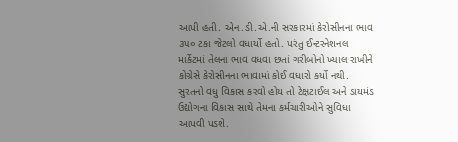આપી હતી. એન.ડી.એ.ની સરકારમાં કેરોસીનના ભાવ ૩૫૦ ટકા જેટલો વધાર્યો હતો. પરંતુ ઈન્ટરનેશનલ માર્કેટમાં તેલના ભાવ વધવા છતાં ગરીબોનો ખ્યાલ રાખીને કોગ્રેસે કેરોસીનના ભાવામાં કોઈ વધારો કર્યો નથી.
સુરતનો વધુ વિકાસ કરવો હોય તો ટેક્ષટાઈલ અને ડાયમંડ ઉદ્યોગના વિકાસ સાથે તેમના કર્મચારીઓને સુવિધા આપવી પડશે.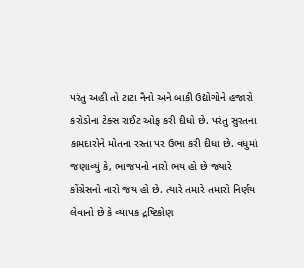પરંતુ અહી તો ટાટા નૈનો અને બાકી ઉદ્યોગોને હજારો કરોડોના ટેક્સ રાઈટ ઓફ કરી દીધો છે. પરંતુ સુરતના કામદારોને મોતના રસ્તા પર ઉભા કરી દીધા છે. વધુમાં જણાવ્યું કે, ભાજપનો નારો ભય હો છે જ્યારે કોંગ્રેસનો નારો જય હો છે. ત્યારે તમારે તમારો નિર્ણય લેવાનો છે કે વ્યાપક દ્રષ્ટિકોણ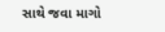સાથે જવા માગો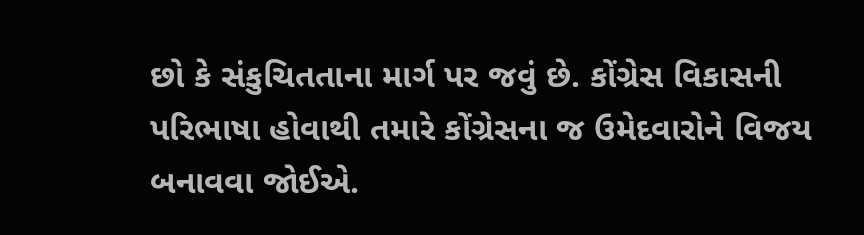છો કે સંકુચિતતાના માર્ગ પર જવું છે. કોંગ્રેસ વિકાસની પરિભાષા હોવાથી તમારે કોંગ્રેસના જ ઉમેદવારોને વિજય બનાવવા જોઈએ.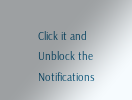Click it and Unblock the Notifications